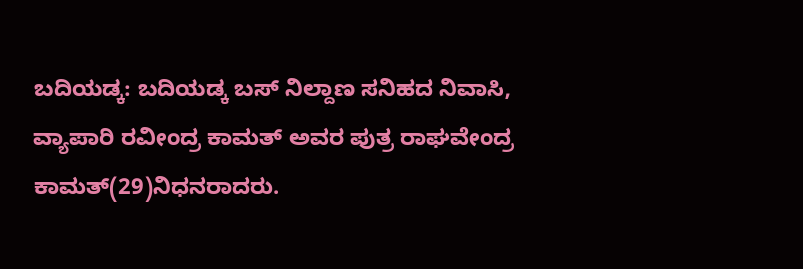ಬದಿಯಡ್ಕ: ಬದಿಯಡ್ಕ ಬಸ್ ನಿಲ್ದಾಣ ಸನಿಹದ ನಿವಾಸಿ, ವ್ಯಾಪಾರಿ ರವೀಂದ್ರ ಕಾಮತ್ ಅವರ ಪುತ್ರ ರಾಘವೇಂದ್ರ ಕಾಮತ್(29)ನಿಧನರಾದರು.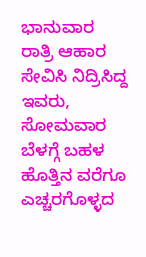ಭಾನುವಾರ ರಾತ್ರಿ ಆಹಾರ ಸೇವಿಸಿ ನಿದ್ರಿಸಿದ್ದ ಇವರು, ಸೋಮವಾರ ಬೆಳಗ್ಗೆ ಬಹಳ ಹೊತ್ತಿನ ವರೆಗೂ ಎಚ್ಚರಗೊಳ್ಳದ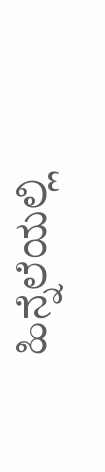ಹಿನ್ನೆಲೆಯಲ್ಲಿ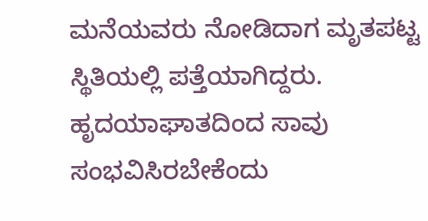ಮನೆಯವರು ನೋಡಿದಾಗ ಮೃತಪಟ್ಟ ಸ್ಥಿತಿಯಲ್ಲಿ ಪತ್ತೆಯಾಗಿದ್ದರು. ಹೃದಯಾಘಾತದಿಂದ ಸಾವು ಸಂಭವಿಸಿರಬೇಕೆಂದು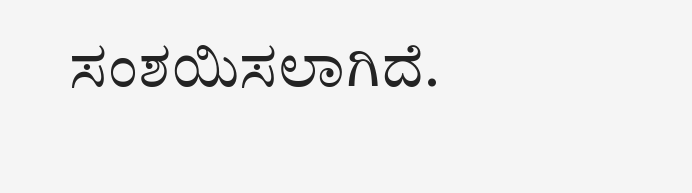ಸಂಶಯಿಸಲಾಗಿದೆ.